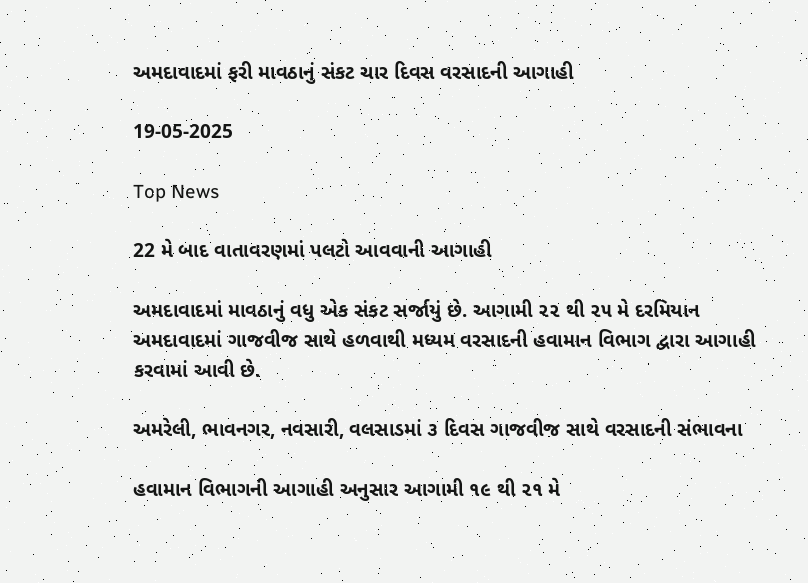અમદાવાદમાં ફરી માવઠાનું સંકટ ચાર દિવસ વરસાદની આગાહી

19-05-2025

Top News

22 મે બાદ વાતાવરણમાં પલટો આવવાની આગાહી

અમદાવાદમાં માવઠાનું વધુ એક સંકટ સર્જાયું છે. આગામી ૨૨ થી ૨૫ મે દરમિયાન અમદાવાદમાં ગાજવીજ સાથે હળવાથી મધ્યમ વરસાદની હવામાન વિભાગ દ્વારા આગાહી કરવામાં આવી છે.

અમરેલી, ભાવનગર, નવસારી, વલસાડમાં ૩ દિવસ ગાજવીજ સાથે વરસાદની સંભાવના

હવામાન વિભાગની આગાહી અનુસાર આગામી ૧૯ થી ૨૧ મે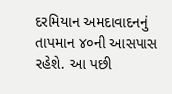દરમિયાન અમદાવાદનનું તાપમાન ૪૦ની આસપાસ રહેશે. આ પછી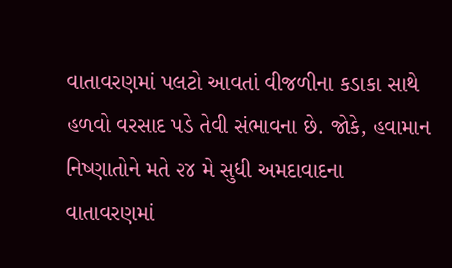વાતાવરણમાં પલટો આવતાં વીજળીના કડાકા સાથે હળવો વરસાદ પડે તેવી સંભાવના છે. જોકે, હવામાન નિષ્ણાતોને મતે ૨૪ મે સુધી અમદાવાદના વાતાવરણમાં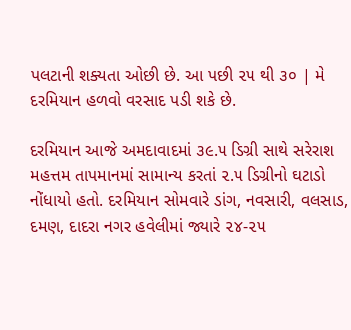પલટાની શક્યતા ઓછી છે. આ પછી ૨૫ થી ૩૦ | મે દરમિયાન હળવો વરસાદ પડી શકે છે.

દરમિયાન આજે અમદાવાદમાં ૩૯.૫ ડિગ્રી સાથે સરેરાશ મહત્તમ તાપમાનમાં સામાન્ય કરતાં ૨.૫ ડિગ્રીનો ઘટાડો નોંધાયો હતો. દરમિયાન સોમવારે ડાંગ, નવસારી, વલસાડ, દમણ, દાદરા નગર હવેલીમાં જ્યારે ૨૪-૨૫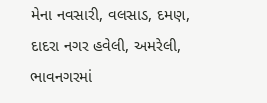મેના નવસારી, વલસાડ, દમણ, દાદરા નગર હવેલી, અમરેલી, ભાવનગરમાં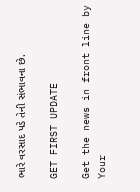ભારે વરસાદ પડે તેની સંભાવના છે.

GET FIRST UPDATE

Get the news in front line by Your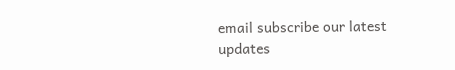email subscribe our latest updates